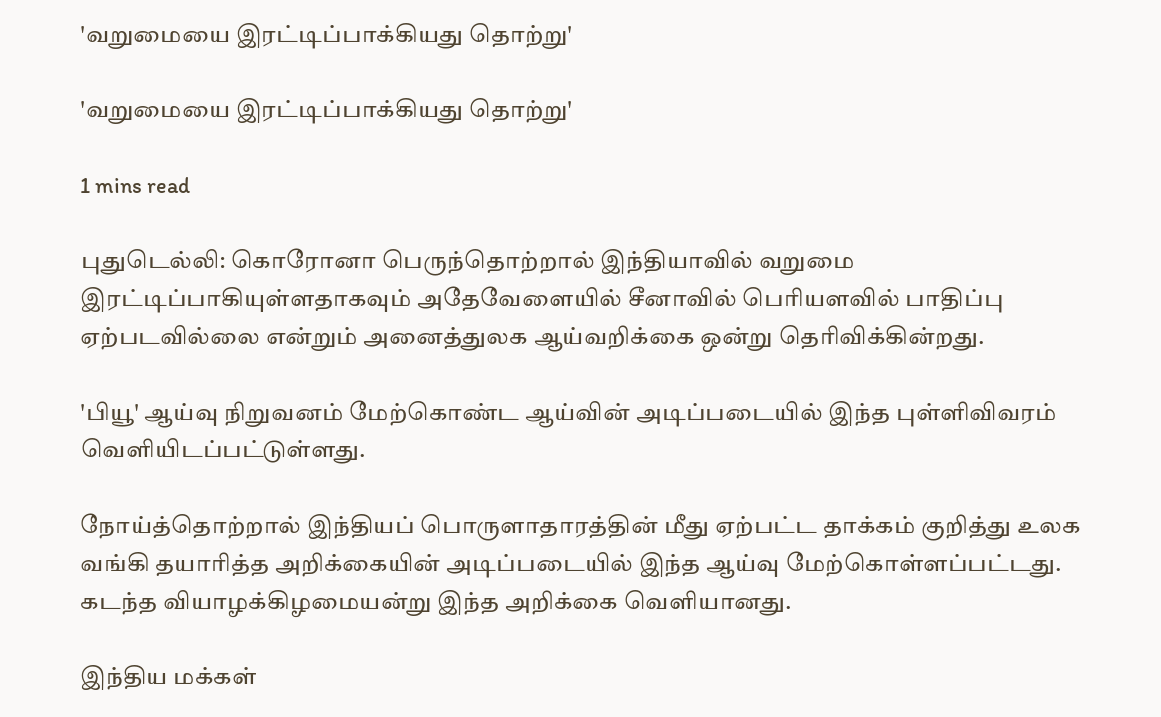'வறுமையை இரட்டிப்பாக்கியது தொற்று'

'வறுமையை இரட்டிப்பாக்கியது தொற்று'

1 mins read

புதுடெல்லி: கொரோனா பெருந்தொற்றால் இந்தியாவில் வறுமை இரட்டிப்பாகியுள்ளதாகவும் அதேவேளையில் சீனாவில் பெரியளவில் பாதிப்பு ஏற்படவில்லை என்றும் அனைத்துலக ஆய்வறிக்கை ஒன்று தெரிவிக்கின்றது.

'பியூ' ஆய்வு நிறுவனம் மேற்கொண்ட ஆய்வின் அடிப்படையில் இந்த புள்ளிவிவரம் வெளியிடப்பட்டுள்ளது.

நோய்த்தொற்றால் இந்தியப் பொருளாதாரத்தின் மீது ஏற்பட்ட தாக்கம் குறித்து உலக வங்கி தயாரித்த அறிக்கையின் அடிப்படையில் இந்த ஆய்வு மேற்கொள்ளப்பட்டது. கடந்த வியாழக்கிழமையன்று இந்த அறிக்கை வெளியானது.

இந்திய மக்கள்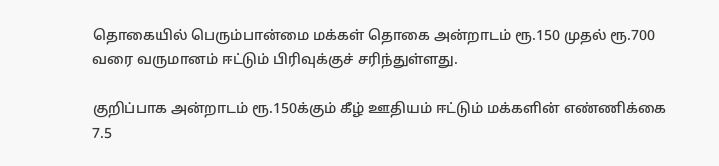தொகையில் பெரும்பான்மை மக்கள் தொகை அன்றாடம் ரூ.150 முதல் ரூ.700 வரை வருமானம் ஈட்டும் பிரிவுக்குச் சரிந்துள்ளது.

குறிப்பாக அன்றாடம் ரூ.150க்கும் கீழ் ஊதியம் ஈட்டும் மக்களின் எண்ணிக்கை 7.5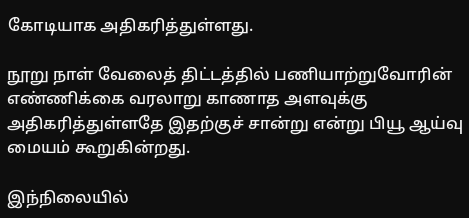கோடியாக அதிகரித்துள்ளது.

நூறு நாள் வேலைத் திட்டத்தில் பணியாற்றுவோரின் எண்ணிக்கை வரலாறு காணாத அளவுக்கு அதிகரித்துள்ளதே இதற்குச் சான்று என்று பியூ ஆய்வு மையம் கூறுகின்றது.

இந்நிலையில்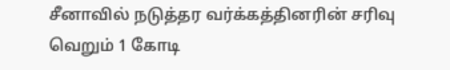சீனாவில் நடுத்தர வர்க்கத்தினரின் சரிவு வெறும் 1 கோடி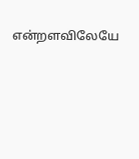என்றளவிலேயே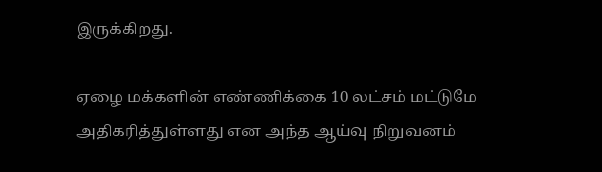இருக்கிறது.

ஏழை மக்களின் எண்ணிக்கை 10 லட்சம் மட்டுமே அதிகரித்துள்ளது என அந்த ஆய்வு நிறுவனம்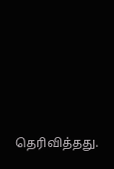தெரிவித்தது.